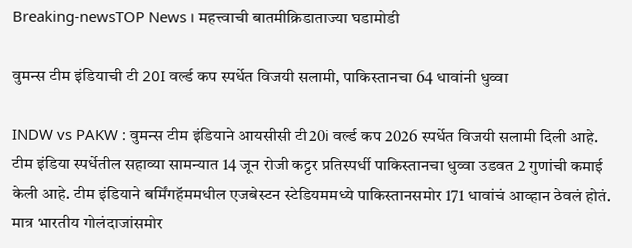Breaking-newsTOP News । महत्त्वाची बातमीक्रिडाताज्या घडामोडी

वुमन्स टीम इंडियाची टी 20I वर्ल्ड कप स्पर्धेत विजयी सलामी, पाकिस्तानचा 64 धावांनी धुव्वा

INDW vs PAKW : वुमन्स टीम इंडियाने आयसीसी टी20i वर्ल्ड कप 2026 स्पर्धेत विजयी सलामी दिली आहे. टीम इंडिया स्पर्धेतील सहाव्या सामन्यात 14 जून रोजी कट्टर प्रतिस्पर्धी पाकिस्तानचा धुव्वा उडवत 2 गुणांची कमाई केली आहे. टीम इंडियाने बर्मिंगहॅममधील एजबेस्टन स्टेडियममध्ये पाकिस्तानसमोर 171 धावांचं आव्हान ठेवलं होतं. मात्र भारतीय गोलंदाजांसमोर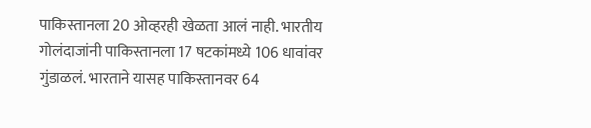पाकिस्तानला 20 ओव्हरही खेळता आलं नाही. भारतीय गोलंदाजांनी पाकिस्तानला 17 षटकांमध्ये 106 धावांवर गुंडाळलं. भारताने यासह पाकिस्तानवर 64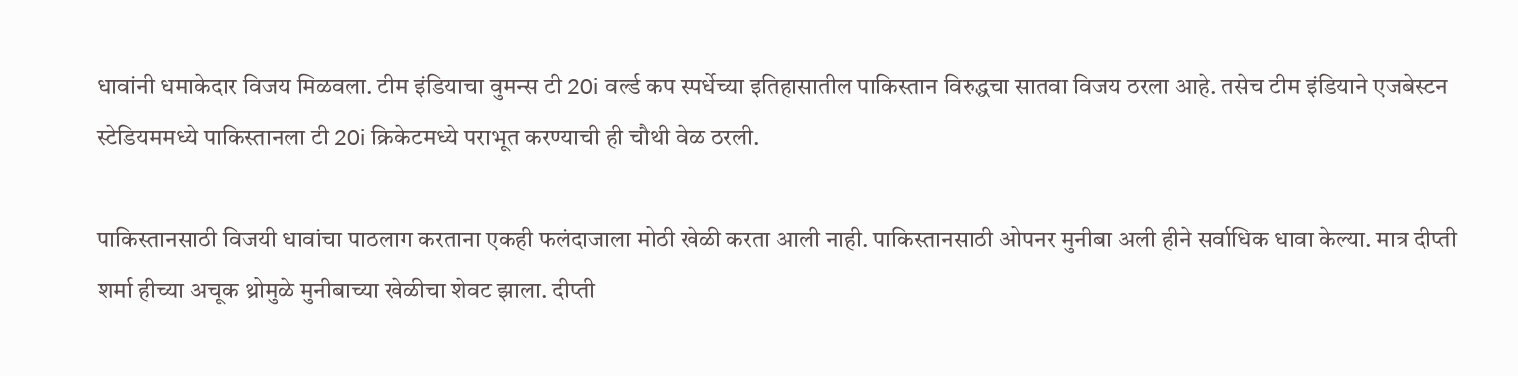धावांनी धमाकेदार विजय मिळवला. टीम इंडियाचा वुमन्स टी 20i वर्ल्ड कप स्पर्धेच्या इतिहासातील पाकिस्तान विरुद्धचा सातवा विजय ठरला आहे. तसेच टीम इंडियाने एजबेस्टन स्टेडियममध्ये पाकिस्तानला टी 20i क्रिकेटमध्ये पराभूत करण्याची ही चौथी वेळ ठरली.

पाकिस्तानसाठी विजयी धावांचा पाठलाग करताना एकही फलंदाजाला मोठी खेळी करता आली नाही. पाकिस्तानसाठी ओपनर मुनीबा अली हीने सर्वाधिक धावा केल्या. मात्र दीप्ती शर्मा हीच्या अचूक थ्रोमुळे मुनीबाच्या खेळीचा शेवट झाला. दीप्ती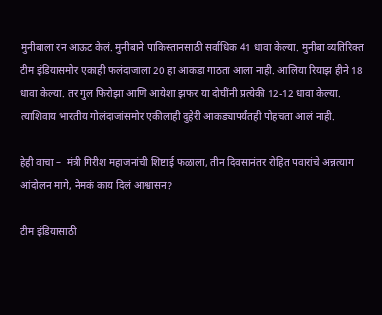मुनीबाला रन आऊट केलं. मुनीबाने पाकिस्तानसाठी सर्वाधिक 41 धावा केल्या. मुनीबा व्यतिरिक्त टीम इंडियासमोर एकाही फलंदाजाला 20 हा आकडा गाठता आला नाही. आलिया रियाझ हीने 18 धावा केल्या. तर गुल फिरोझा आणि आयेशा झफर या दोघींनी प्रत्येकी 12-12 धावा केल्या. त्याशिवाय भारतीय गोलंदाजांसमोर एकीलाही दुहेरी आकड्यापर्यंतही पोहचता आलं नाही.

हेही वाचा –  मंत्री गिरीश महाजनांची शिष्टाई फळाला, तीन दिवसानंतर रोहित पवारांचे अन्नत्याग आंदोलन मागे, नेमकं काय दिलं आश्वासन?

टीम इंडियासाठी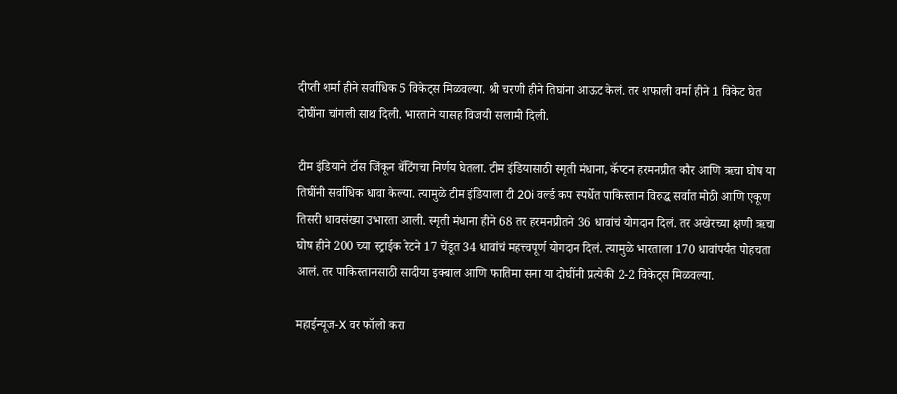दीप्ती शर्मा हीने सर्वाधिक 5 विकेट्स मिळवल्या. श्री चरणी हीने तिघांना आऊट केलं. तर शफाली वर्मा हीने 1 विकेट घेत दोघींना चांगली साथ दिली. भारताने यासह विजयी सलामी दिली.

टीम इंडियाने टॉस जिंकून बॅटिंगचा निर्णय घेतला. टीम इंडियासाठी स्मृती मंधाना, कॅप्टन हरमनप्रीत कौर आणि ऋचा घोष या तिघींनी सर्वाधिक धावा केल्या. त्यामुळे टीम इंडियाला टी 20i वर्ल्ड कप स्पर्धेत पाकिस्तान विरुद्ध सर्वात मोठी आणि एकूण तिसरी धावसंख्या उभारता आली. स्मृती मंधाना हीने 68 तर हरमनप्रीतने 36 धावांचं योगदान दिलं. तर अखेरच्या क्षणी ऋचा घोष हीने 200 च्या स्ट्राईक रेटने 17 चेंडूत 34 धावांचं महत्त्वपूर्ण योगदान दिलं. त्यामुळे भारताला 170 धावांपर्यंत पोहचता आलं. तर पाकिस्तानसाठी सादीया इक्बाल आणि फातिमा सना या दोघींनी प्रत्येकी 2-2 विकेट्स मिळवल्या.

महाईन्यूज-X वर फॉलो करा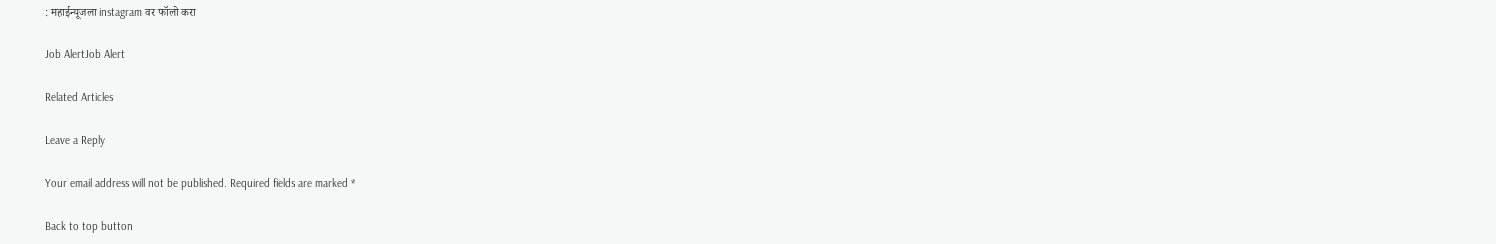: महाईन्यूजला instagram वर फॉलो करा

Job AlertJob Alert

Related Articles

Leave a Reply

Your email address will not be published. Required fields are marked *

Back to top button